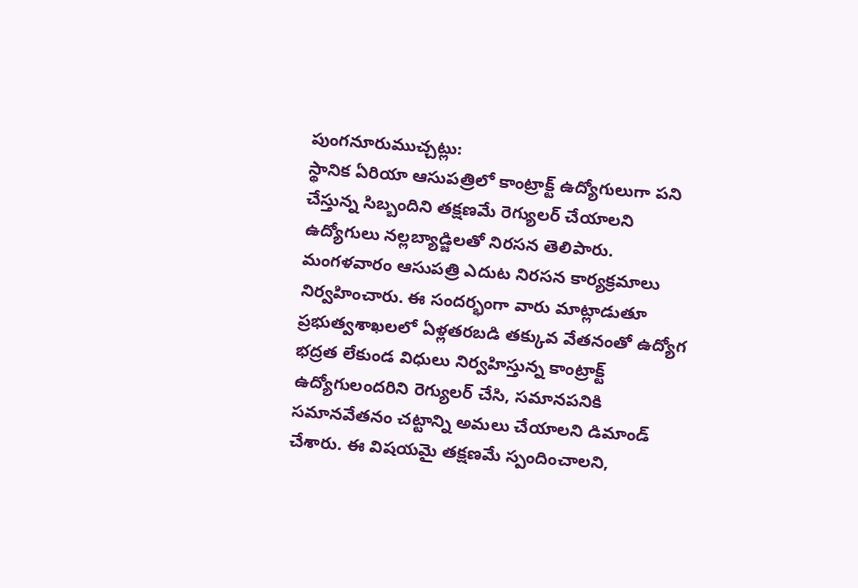పుంగనూరుముచ్చట్లు:
స్థానిక ఏరియా ఆసుపత్రిలో కాంట్రాక్ట్ ఉద్యోగులుగా పని చేస్తున్న సిబ్బందిని తక్షణమే రెగ్యులర్ చేయాలని ఉద్యోగులు నల్లబ్యాడ్జిలతో నిరసన తెలిపారు. మంగళవారం ఆసుపత్రి ఎదుట నిరసన కార్యక్రమాలు నిర్వహించారు. ఈ సందర్భంగా వారు మాట్లాడుతూ ప్రభుత్వశాఖలలో ఏళ్లతరబడి తక్కువ వేతనంతో ఉద్యోగ భద్రత లేకుండ విధులు నిర్వహిస్తున్న కాంట్రాక్ట్ ఉద్యోగులందరిని రెగ్యులర్ చేసి, సమానపనికి సమానవేతనం చట్టాన్ని అమలు చేయాలని డిమాండ్ చేశారు. ఈ విషయమై తక్షణమే స్పందించాలని,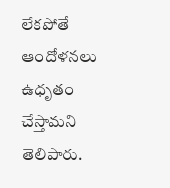లేకపోతే ఆందోళనలు ఉధృతం చేస్తామని తెలిపారు.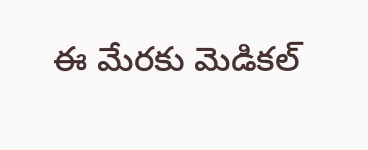ఈ మేరకు మెడికల్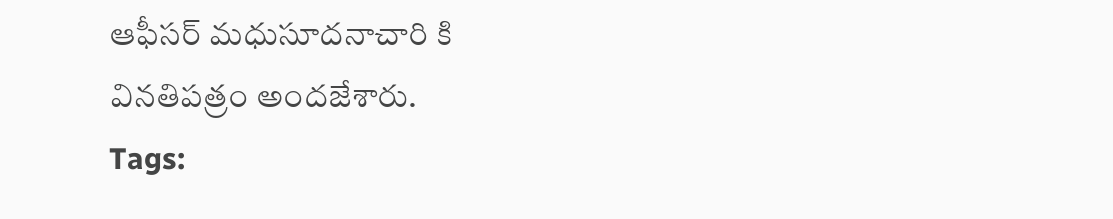ఆఫీసర్ మధుసూదనాచారి కి వినతిపత్రం అందజేశారు.
Tags: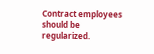Contract employees should be regularized.